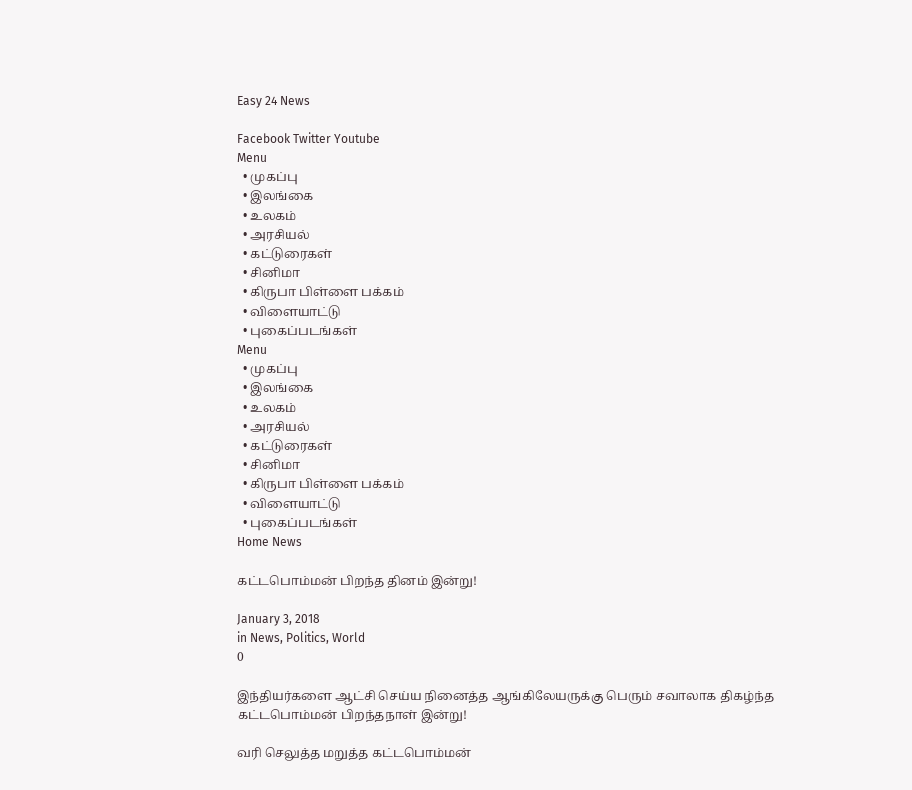Easy 24 News

Facebook Twitter Youtube
Menu
  • முகப்பு
  • இலங்கை
  • உலகம்
  • அரசியல்
  • கட்டுரைகள்
  • சினிமா
  • கிருபா பிள்ளை பக்கம்
  • விளையாட்டு
  • புகைப்படங்கள்
Menu
  • முகப்பு
  • இலங்கை
  • உலகம்
  • அரசியல்
  • கட்டுரைகள்
  • சினிமா
  • கிருபா பிள்ளை பக்கம்
  • விளையாட்டு
  • புகைப்படங்கள்
Home News

கட்டபொம்மன் பிறந்த தினம் இன்று!

January 3, 2018
in News, Politics, World
0

இந்தியர்களை ஆட்சி செய்ய நினைத்த ஆங்கிலேயருக்கு பெரும் சவாலாக திகழ்ந்த கட்டபொம்மன் பிறந்தநாள் இன்று!

வரி செலுத்த மறுத்த கட்டபொம்மன்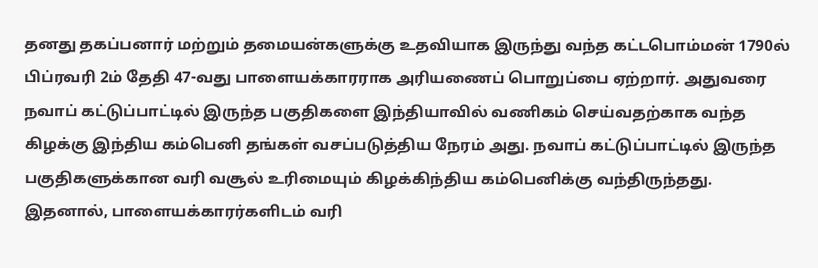தனது தகப்பனார் மற்றும் தமையன்களுக்கு உதவியாக இருந்து வந்த கட்டபொம்மன் 1790ல் பிப்ரவரி 2ம் தேதி 47-வது பாளையக்காரராக அரியணைப் பொறுப்பை ஏற்றார். அதுவரை நவாப் கட்டுப்பாட்டில் இருந்த பகுதிகளை இந்தியாவில் வணிகம் செய்வதற்காக வந்த கிழக்கு இந்திய கம்பெனி தங்கள் வசப்படுத்திய நேரம் அது. நவாப் கட்டுப்பாட்டில் இருந்த பகுதிகளுக்கான வரி வசூல் உரிமையும் கிழக்கிந்திய கம்பெனிக்கு வந்திருந்தது. இதனால், பாளையக்காரர்களிடம் வரி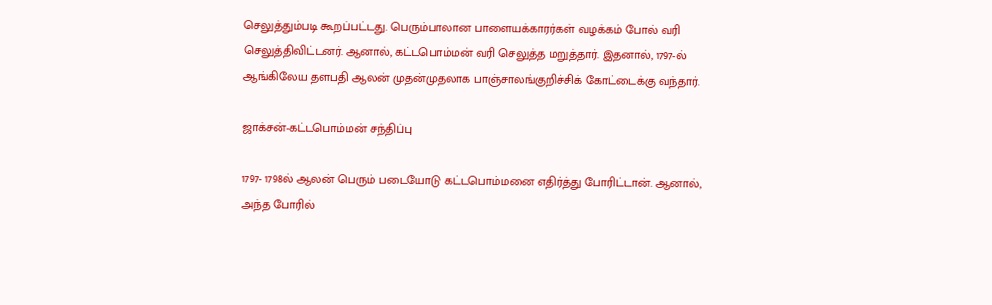செலுத்தும்படி கூறப்பட்டது. பெரும்பாலான பாளையக்காரர்கள் வழக்கம் போல் வரி செலுத்திவிட்டனர். ஆனால், கட்டபொம்மன் வரி செலுத்த மறுத்தார். இதனால், 1797-ல் ஆங்கிலேய தளபதி ஆலன் முதன்முதலாக பாஞ்சாலங்குறிச்சிக் கோட்டைக்கு வந்தார்.

ஜாக்சன்-கட்டபொம்மன் சந்திப்பு

1797- 1798ல் ஆலன் பெரும் படையோடு கட்டபொம்மனை எதிர்த்து போரிட்டான். ஆனால், அந்த போரில்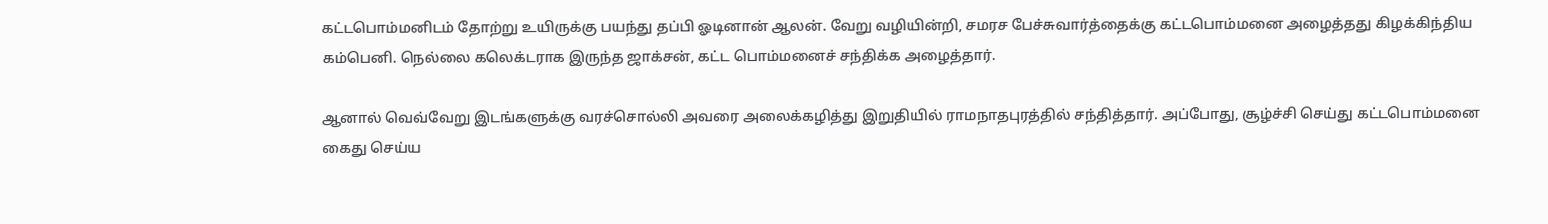கட்டபொம்மனிடம் தோற்று உயிருக்கு பயந்து தப்பி ஓடினான் ஆலன். வேறு வழியின்றி, சமரச பேச்சுவார்த்தைக்கு கட்டபொம்மனை அழைத்தது கிழக்கிந்திய கம்பெனி. நெல்லை கலெக்டராக இருந்த ஜாக்சன், கட்ட பொம்மனைச் சந்திக்க அழைத்தார்.

ஆனால் வெவ்வேறு இடங்களுக்கு வரச்சொல்லி அவரை அலைக்கழித்து இறுதியில் ராமநாதபுரத்தில் சந்தித்தார். அப்போது, சூழ்ச்சி செய்து கட்டபொம்மனை கைது செய்ய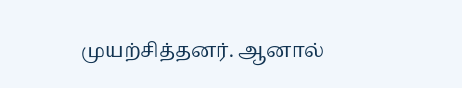முயற்சித்தனர். ஆனால்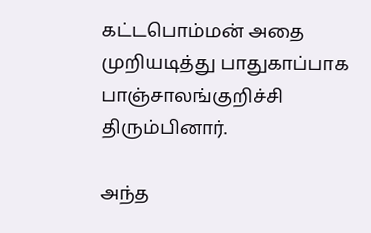கட்டபொம்மன் அதை முறியடித்து பாதுகாப்பாக பாஞ்சாலங்குறிச்சி திரும்பினார்.

அந்த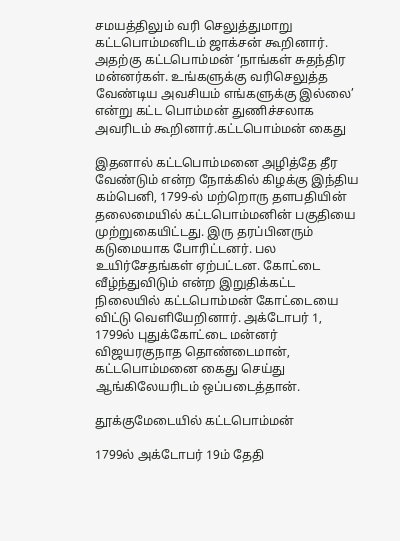சமயத்திலும் வரி செலுத்துமாறு கட்டபொம்மனிடம் ஜாக்சன் கூறினார். அதற்கு கட்டபொம்மன் ‘நாங்கள் சுதந்திர மன்னர்கள். உங்களுக்கு வரிசெலுத்த வேண்டிய அவசியம் எங்களுக்கு இல்லை’ என்று கட்ட பொம்மன் துணிச்சலாக அவரிடம் கூறினார்.கட்டபொம்மன் கைது

இதனால் கட்டபொம்மனை அழித்தே தீர வேண்டும் என்ற நோக்கில் கிழக்கு இந்திய கம்பெனி, 1799-ல் மற்றொரு தளபதியின் தலைமையில் கட்டபொம்மனின் பகுதியை முற்றுகையிட்டது. இரு தரப்பினரும் கடுமையாக போரிட்டனர். பல உயிர்சேதங்கள் ஏற்பட்டன. கோட்டை வீழ்ந்துவிடும் என்ற இறுதிக்கட்ட நிலையில் கட்டபொம்மன் கோட்டையை விட்டு வெளியேறினார். அக்டோபர் 1, 1799ல் புதுக்கோட்டை மன்னர் விஜயரகுநாத தொண்டைமான், கட்டபொம்மனை கைது செய்து ஆங்கிலேயரிடம் ஒப்படைத்தான்.

தூக்குமேடையில் கட்டபொம்மன்

1799ல் அக்டோபர் 19ம் தேதி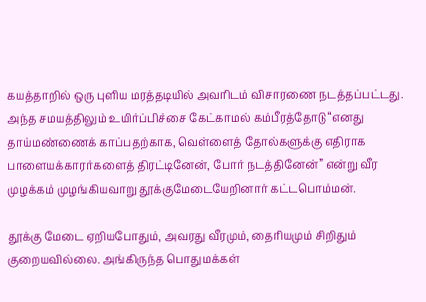கயத்தாறில் ஒரு புளிய மரத்தடியில் அவரிடம் விசாரணை நடத்தப்பட்டது. அந்த சமயத்திலும் உயிர்ப்பிச்சை கேட்காமல் கம்பீரத்தோடு “எனது தாய்மண்ணைக் காப்பதற்காக, வெள்ளைத் தோல்களுக்கு எதிராக பாளையக்காரர்களைத் திரட்டினேன், போர் நடத்தினேன்” என்று வீர முழக்கம் முழங்கியவாறு தூக்குமேடையேறினார் கட்டபொம்மன்.

தூக்கு மேடை ஏறியபோதும், அவரது வீரமும், தைரியமும் சிறிதும் குறையவில்லை. அங்கிருந்த பொதுமக்கள்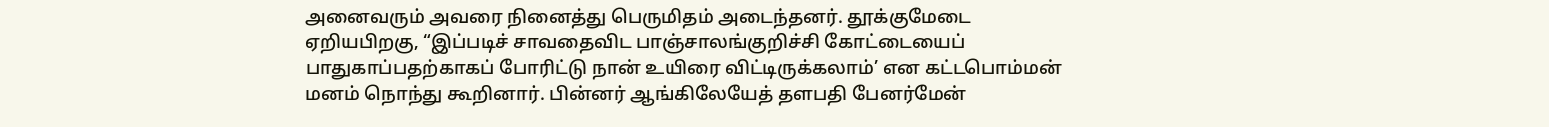அனைவரும் அவரை நினைத்து பெருமிதம் அடைந்தனர். தூக்குமேடை ஏறியபிறகு, “இப்படிச் சாவதைவிட பாஞ்சாலங்குறிச்சி கோட்டையைப் பாதுகாப்பதற்காகப் போரிட்டு நான் உயிரை விட்டிருக்கலாம்’ என கட்டபொம்மன் மனம் நொந்து கூறினார். பின்னர் ஆங்கிலேயேத் தளபதி பேனர்மேன்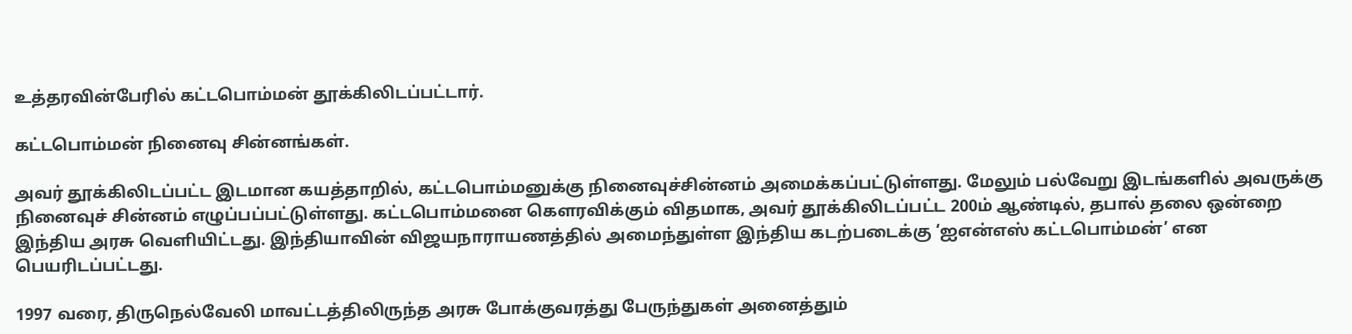உத்தரவின்பேரில் கட்டபொம்மன் தூக்கிலிடப்பட்டார்.

கட்டபொம்மன் நினைவு சின்னங்கள்.

அவர் தூக்கிலிடப்பட்ட இடமான கயத்தாறில், கட்டபொம்மனுக்கு நினைவுச்சின்னம் அமைக்கப்பட்டுள்ளது. மேலும் பல்வேறு இடங்களில் அவருக்கு நினைவுச் சின்னம் எழுப்பப்பட்டுள்ளது. கட்டபொம்மனை கௌரவிக்கும் விதமாக, அவர் தூக்கிலிடப்பட்ட 200ம் ஆண்டில், தபால் தலை ஒன்றை இந்திய அரசு வெளியிட்டது. இந்தியாவின் விஜயநாராயணத்தில் அமைந்துள்ள இந்திய கடற்படைக்கு ‘ஐஎன்எஸ் கட்டபொம்மன்’ என பெயரிடப்பட்டது.

1997 வரை, திருநெல்வேலி மாவட்டத்திலிருந்த அரசு போக்குவரத்து பேருந்துகள் அனைத்தும்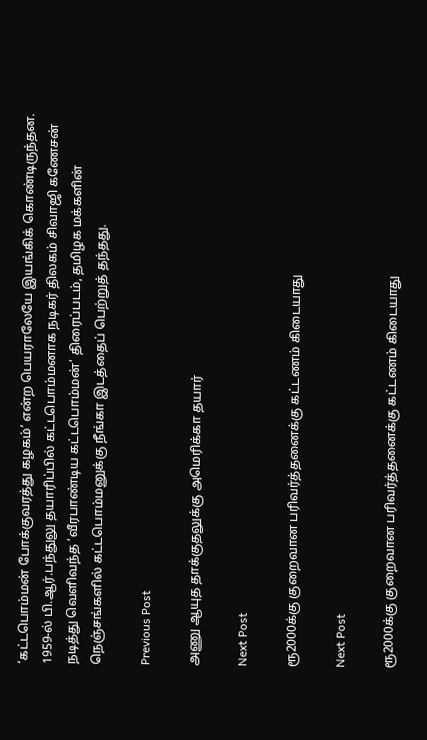‘கட்டபொம்மன் போக்குவரத்து கழகம்’ என்ற பெயராலேயே இயங்கிக் கொண்டிருந்தன. 1959-ல் பி.ஆர்.பந்துலு தயாரிப்பில் கட்டபொம்மனாக நடிகர் திலகம் சிவாஜி கணேசன் நடித்து வெளிவந்த ‘வீரபாண்டிய கட்டபொம்மன்’ திரைப்படம், தமிழக மக்களின் நெஞ்சங்களில் கட்டபொம்மனுக்கு நீங்கா இடத்தைப் பெற்றுத் தந்தது.

Previous Post

அணு ஆயுத தாக்குதலுக்கு அமெரிக்கா தயார்

Next Post

ரூ2000க்கு குறைவான பரிவர்த்தனைக்கு கட்டணம் கிடையாது

Next Post

ரூ2000க்கு குறைவான பரிவர்த்தனைக்கு கட்டணம் கிடையாது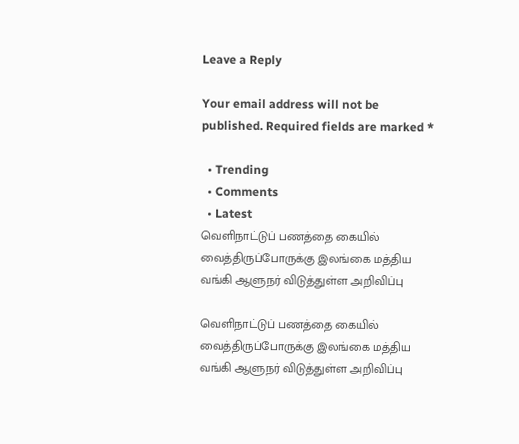Leave a Reply

Your email address will not be published. Required fields are marked *

  • Trending
  • Comments
  • Latest
வெளிநாட்டுப் பணத்தை கையில் வைத்திருப்போருக்கு இலங்கை மத்திய வங்கி ஆளுநர் விடுத்துள்ள அறிவிப்பு

வெளிநாட்டுப் பணத்தை கையில் வைத்திருப்போருக்கு இலங்கை மத்திய வங்கி ஆளுநர் விடுத்துள்ள அறிவிப்பு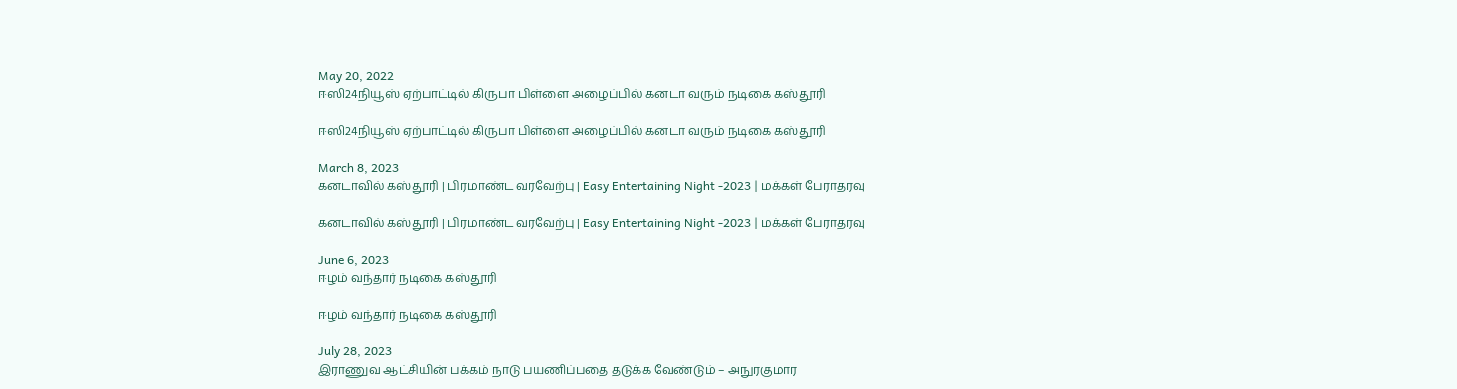May 20, 2022
ஈஸி24நியூஸ் ஏற்பாட்டில் கிருபா பிள்ளை அழைப்பில் கனடா வரும் நடிகை கஸ்தூரி

ஈஸி24நியூஸ் ஏற்பாட்டில் கிருபா பிள்ளை அழைப்பில் கனடா வரும் நடிகை கஸ்தூரி

March 8, 2023
கனடாவில் கஸ்தூரி | பிரமாண்ட வரவேற்பு | Easy Entertaining Night -2023 | மக்கள் பேராதரவு

கனடாவில் கஸ்தூரி | பிரமாண்ட வரவேற்பு | Easy Entertaining Night -2023 | மக்கள் பேராதரவு

June 6, 2023
ஈழம் வந்தார் நடிகை கஸ்தூரி

ஈழம் வந்தார் நடிகை கஸ்தூரி

July 28, 2023
இராணுவ ஆட்சியின் பக்கம் நாடு பயணிப்பதை தடுக்க வேண்டும் – அநுரகுமார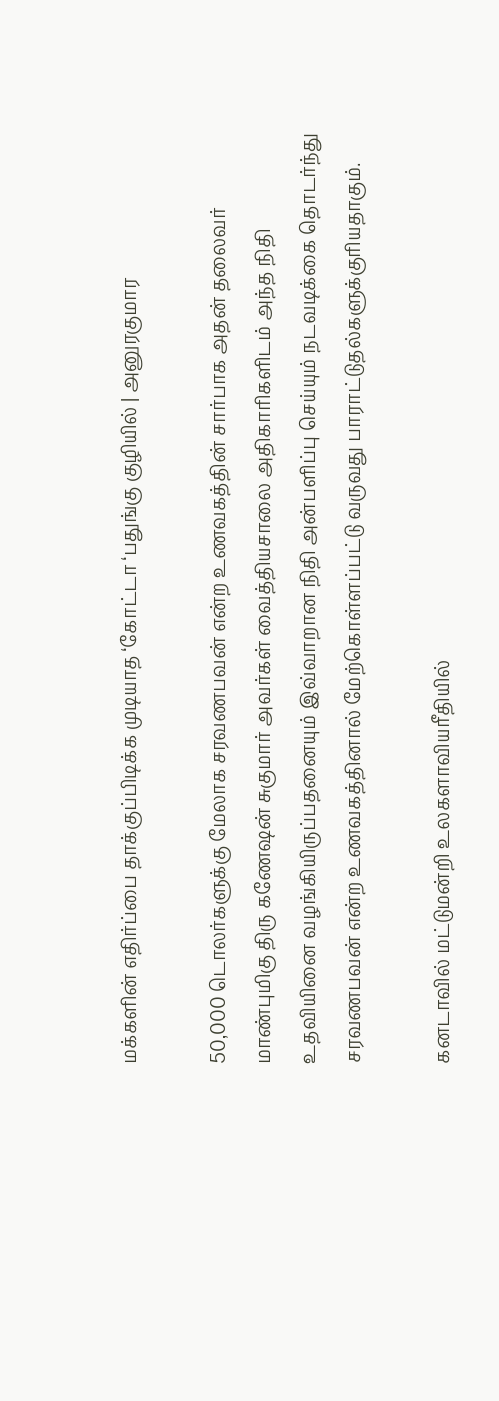மக்களின் எதிர்ப்பை தாக்குப்பிடிக்க முடியாத ‘கோட்டா ‘பதுங்கு குழியில் | அனுரகுமார

50,000 டொலர்களுக்கு மேலாக சரவணபவன் என்ற உணவகத்தின் சார்பாக அதன் தலைவர் மாண்புமிகு திரு கணேஷன் சுகுமார் அவர்கள் வைத்தியசாலை அதிகாரிகளிடம் அந்த நிதி உதவியினை வழங்கியிருப்பதனையும் இவ்வாறான நிதி அன்பளிப்பு செய்யும் நடவடிக்கை தொடர்ந்து சரவணபவன் என்ற உணவகத்தினால் மேற்கொள்ளப்பட்டு வருவது பாராட்டுதல்களுக்குரியதாகும்.

கனடாவில் மட்டுமன்றி உலகளாவியரீதியில்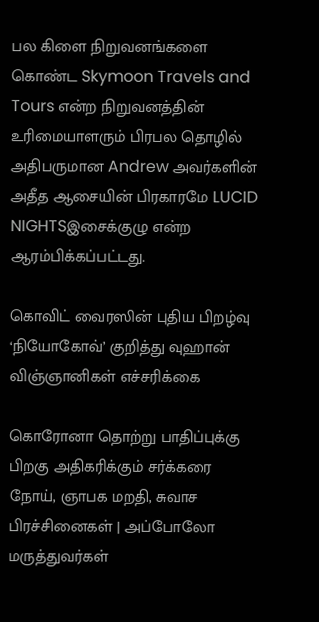பல கிளை நிறுவனங்களை கொண்ட Skymoon Travels and Tours என்ற நிறுவனத்தின் உரிமையாளரும் பிரபல தொழில் அதிபருமான Andrew அவர்களின் அதீத ஆசையின் பிரகாரமே LUCID NIGHTSஇசைக்குழு என்ற ஆரம்பிக்கப்பட்டது.

கொவிட் வைரஸின் புதிய பிறழ்வு ‘நியோகோவ்’ குறித்து வுஹான் விஞ்ஞானிகள் எச்சரிக்கை

கொரோனா தொற்று பாதிப்புக்கு பிறகு அதிகரிக்கும் சர்க்கரை நோய், ஞாபக மறதி, சுவாச பிரச்சினைகள் | அப்போலோ மருத்துவர்கள்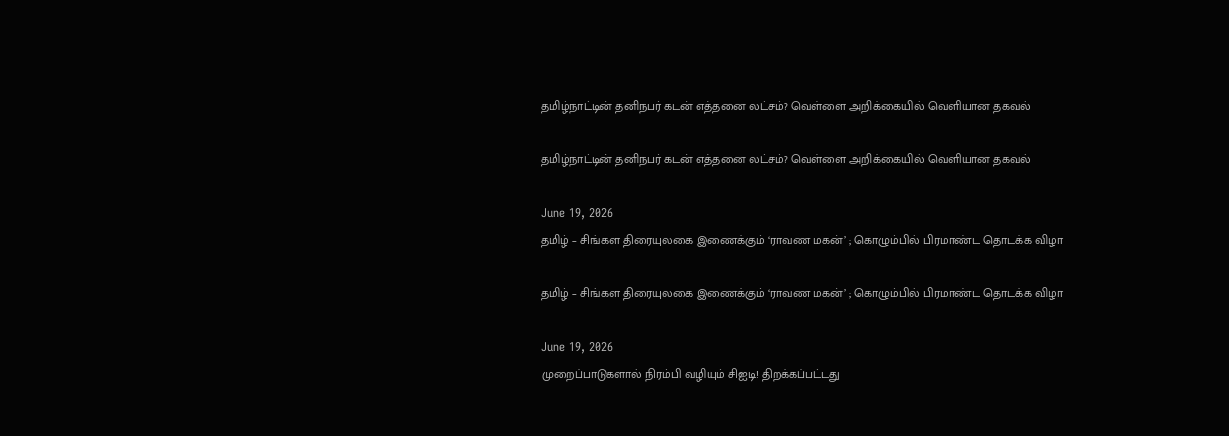தமிழ்நாட்டின் தனிநபர் கடன் எத்தனை லட்சம்? வெள்ளை அறிக்கையில் வெளியான தகவல்

தமிழ்நாட்டின் தனிநபர் கடன் எத்தனை லட்சம்? வெள்ளை அறிக்கையில் வெளியான தகவல்

June 19, 2026
தமிழ் – சிங்கள திரையுலகை இணைக்கும் ‘ராவண மகன்’ ; கொழும்பில் பிரமாண்ட தொடக்க விழா

தமிழ் – சிங்கள திரையுலகை இணைக்கும் ‘ராவண மகன்’ ; கொழும்பில் பிரமாண்ட தொடக்க விழா

June 19, 2026
முறைப்பாடுகளால் நிரம்பி வழியும் சிஐடி! திறக்கப்பட்டது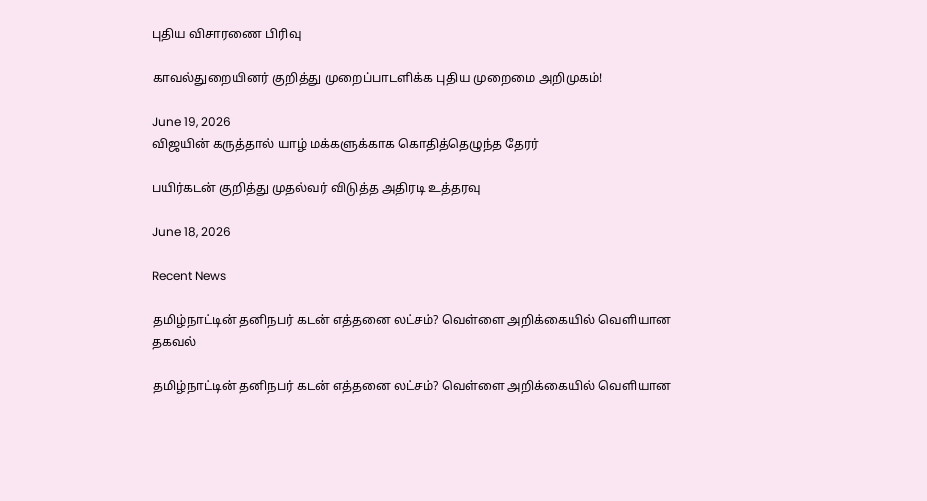புதிய விசாரணை பிரிவு

காவல்துறையினர் குறித்து முறைப்பாடளிக்க புதிய முறைமை அறிமுகம்!

June 19, 2026
விஜயின் கருத்தால் யாழ் மக்களுக்காக கொதித்தெழுந்த தேரர்

பயிர்கடன் குறித்து முதல்வர் விடுத்த அதிரடி உத்தரவு

June 18, 2026

Recent News

தமிழ்நாட்டின் தனிநபர் கடன் எத்தனை லட்சம்? வெள்ளை அறிக்கையில் வெளியான தகவல்

தமிழ்நாட்டின் தனிநபர் கடன் எத்தனை லட்சம்? வெள்ளை அறிக்கையில் வெளியான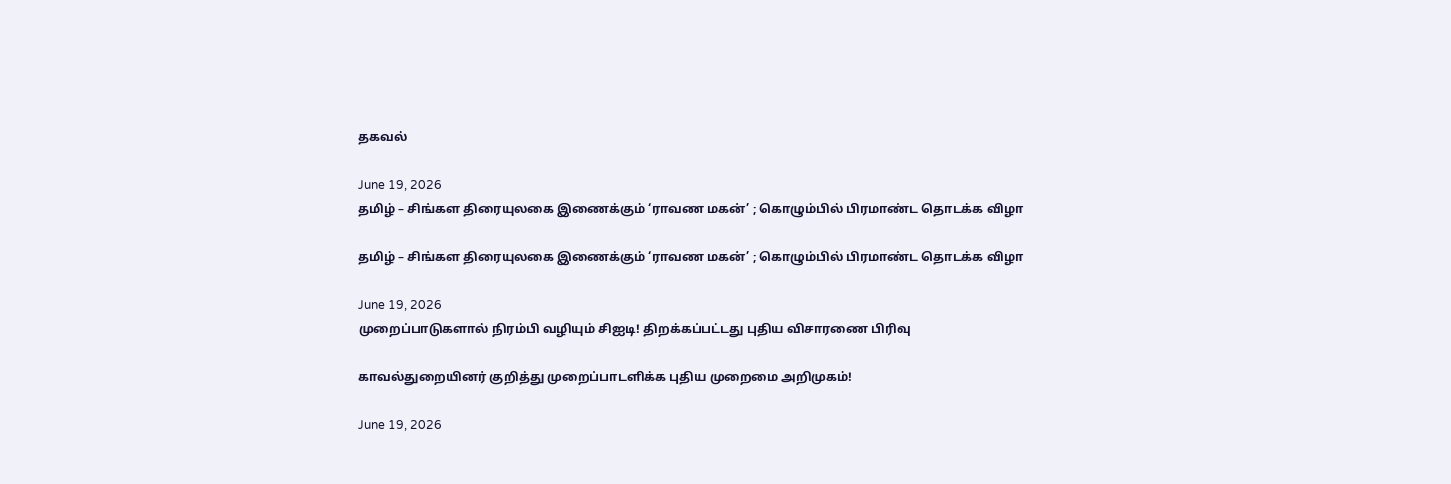தகவல்

June 19, 2026
தமிழ் – சிங்கள திரையுலகை இணைக்கும் ‘ராவண மகன்’ ; கொழும்பில் பிரமாண்ட தொடக்க விழா

தமிழ் – சிங்கள திரையுலகை இணைக்கும் ‘ராவண மகன்’ ; கொழும்பில் பிரமாண்ட தொடக்க விழா

June 19, 2026
முறைப்பாடுகளால் நிரம்பி வழியும் சிஐடி! திறக்கப்பட்டது புதிய விசாரணை பிரிவு

காவல்துறையினர் குறித்து முறைப்பாடளிக்க புதிய முறைமை அறிமுகம்!

June 19, 2026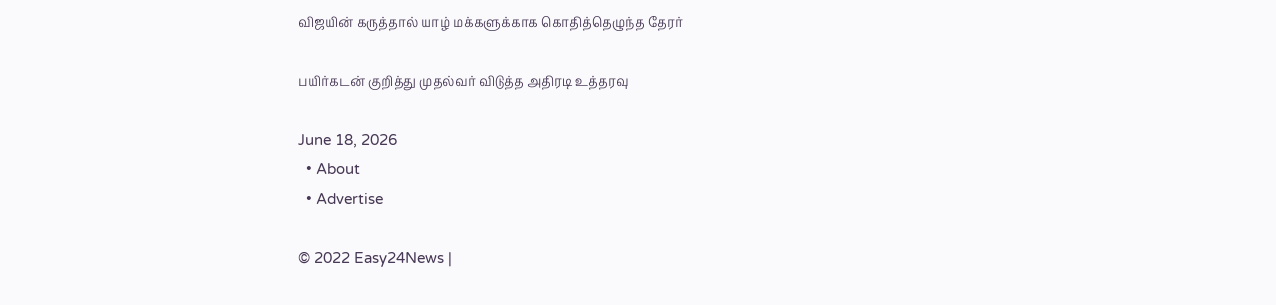விஜயின் கருத்தால் யாழ் மக்களுக்காக கொதித்தெழுந்த தேரர்

பயிர்கடன் குறித்து முதல்வர் விடுத்த அதிரடி உத்தரவு

June 18, 2026
  • About
  • Advertise

© 2022 Easy24News |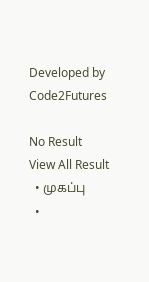Developed by Code2Futures

No Result
View All Result
  • முகப்பு
  •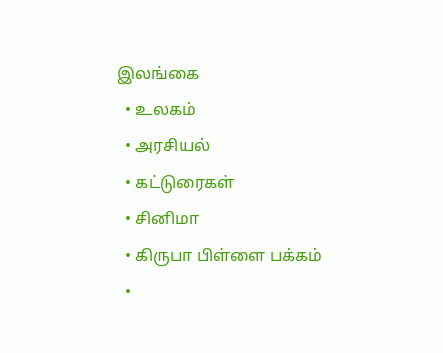இலங்கை
  • உலகம்
  • அரசியல்
  • கட்டுரைகள்
  • சினிமா
  • கிருபா பிள்ளை பக்கம்
  •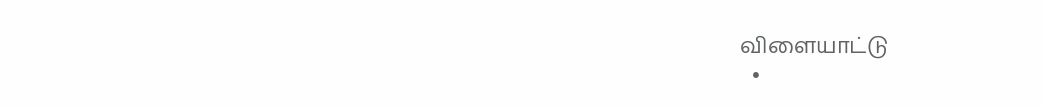விளையாட்டு
  •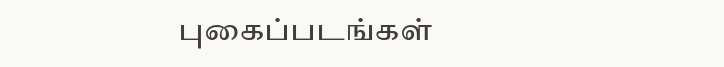புகைப்படங்கள்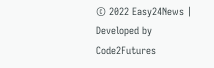© 2022 Easy24News | Developed by Code2Futures